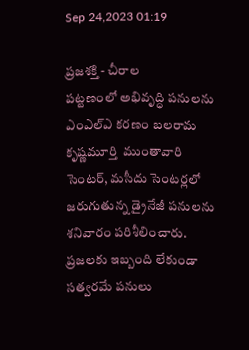Sep 24,2023 01:19

ప్రజశక్తి - చీరాల
పట్టణంలో అభివృద్ధి పనులను ఎంఎల్‌ఎ కరణం బలరామ కృష్ణమూర్తి  ముంతావారి సెంటర్‌, మసీదు సెంటర్లలో జరుగుతున్న డ్రైనేజీ పనులను శనివారం పరిశీలించారు. ప్రజలకు ఇబ్బంది లేకుండా సత్వరమే పనులు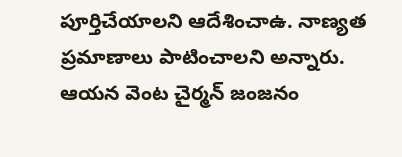పూర్తిచేయాలని ఆదేశించాఉ. నాణ్యత ప్రమాణాలు పాటించాలని అన్నారు. ఆయన వెంట చైర్మన్ జంజనం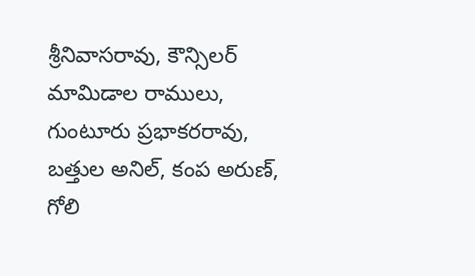శ్రీనివాసరావు, కౌన్సిలర్ మామిడాల రాములు,  గుంటూరు ప్రభాకరరావు, బత్తుల అనిల్, కంప అరుణ్, గోలి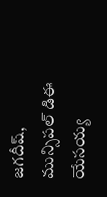జగదీష్, మున్సిపల్ డిఈ యేసయ్య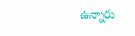ఉన్నారు